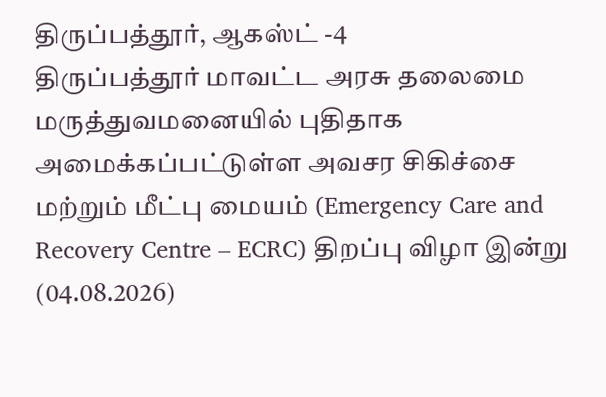திருப்பத்தூர், ஆகஸ்ட் -4
திருப்பத்தூர் மாவட்ட அரசு தலைமை மருத்துவமனையில் புதிதாக அமைக்கப்பட்டுள்ள அவசர சிகிச்சை மற்றும் மீட்பு மையம் (Emergency Care and Recovery Centre – ECRC) திறப்பு விழா இன்று (04.08.2026)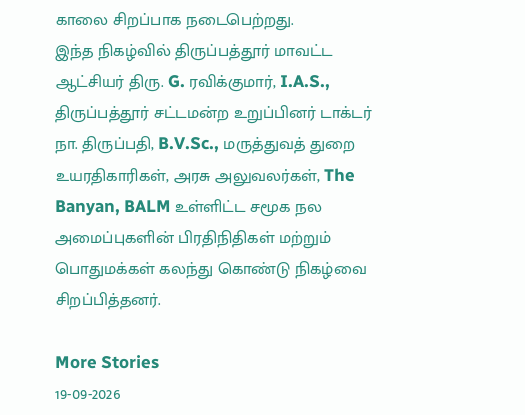காலை சிறப்பாக நடைபெற்றது.
இந்த நிகழ்வில் திருப்பத்தூர் மாவட்ட ஆட்சியர் திரு. G. ரவிக்குமார், I.A.S., திருப்பத்தூர் சட்டமன்ற உறுப்பினர் டாக்டர் நா. திருப்பதி, B.V.Sc., மருத்துவத் துறை உயரதிகாரிகள், அரசு அலுவலர்கள், The Banyan, BALM உள்ளிட்ட சமூக நல அமைப்புகளின் பிரதிநிதிகள் மற்றும் பொதுமக்கள் கலந்து கொண்டு நிகழ்வை சிறப்பித்தனர்.

More Stories
19-09-2026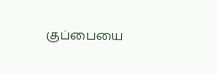குப்பையை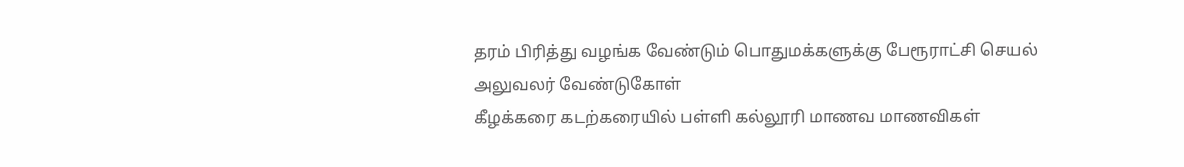தரம் பிரித்து வழங்க வேண்டும் பொதுமக்களுக்கு பேரூராட்சி செயல் அலுவலர் வேண்டுகோள்
கீழக்கரை கடற்கரையில் பள்ளி கல்லூரி மாணவ மாணவிகள்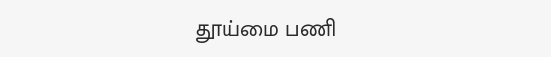தூய்மை பணி